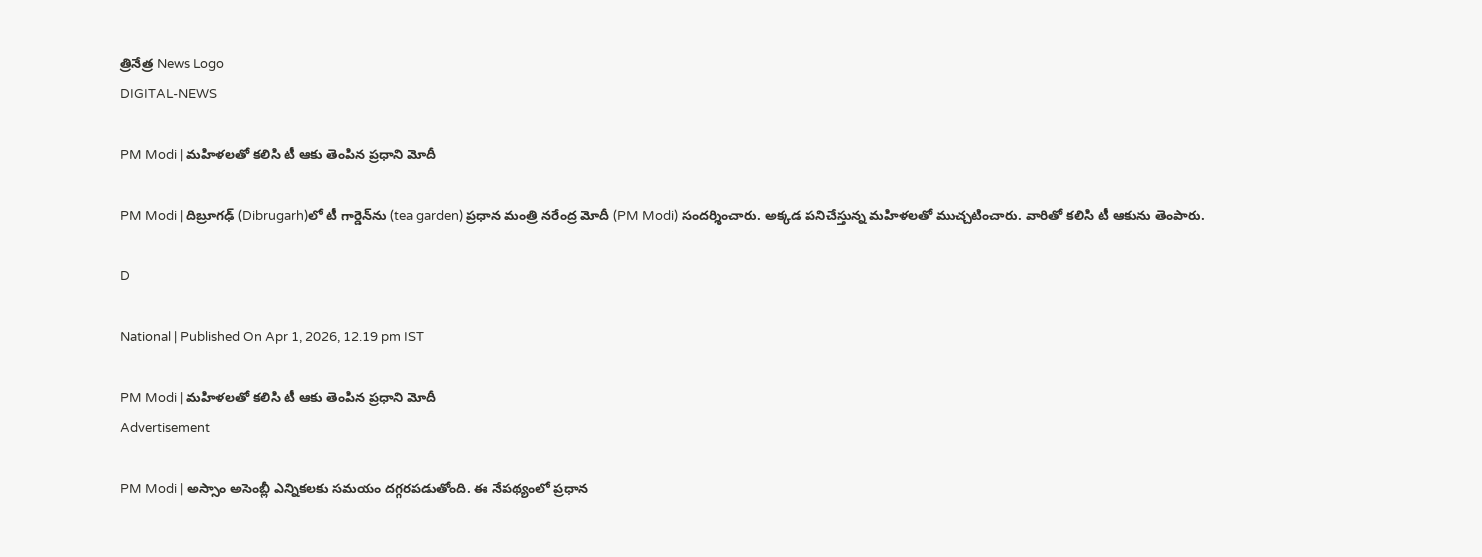త్రినేత్ర News Logo
DIGITAL-NEWS

PM Modi | మ‌హిళ‌ల‌తో క‌లిసి టీ ఆకు తెంపిన ప్ర‌ధాని మోదీ

PM Modi | దిబ్రూగ‌ఢ్ (Dibrugarh)లో టీ గార్డెన్‌ను (tea garden) ప్ర‌ధాన మంత్రి న‌రేంద్ర మోదీ (PM Modi) సంద‌ర్శించారు. అక్క‌డ ప‌నిచేస్తున్న మ‌హిళ‌ల‌తో ముచ్చ‌టించారు. వారితో క‌లిసి టీ ఆకును తెంపారు.

D

National | Published On Apr 1, 2026, 12.19 pm IST

PM Modi | మ‌హిళ‌ల‌తో క‌లిసి టీ ఆకు తెంపిన ప్ర‌ధాని మోదీ
Advertisement

PM Modi | అస్సాం అసెంబ్లీ ఎన్నిక‌ల‌కు స‌మ‌యం ద‌గ్గ‌ర‌ప‌డుతోంది. ఈ నేప‌థ్యంలో ప్ర‌ధాన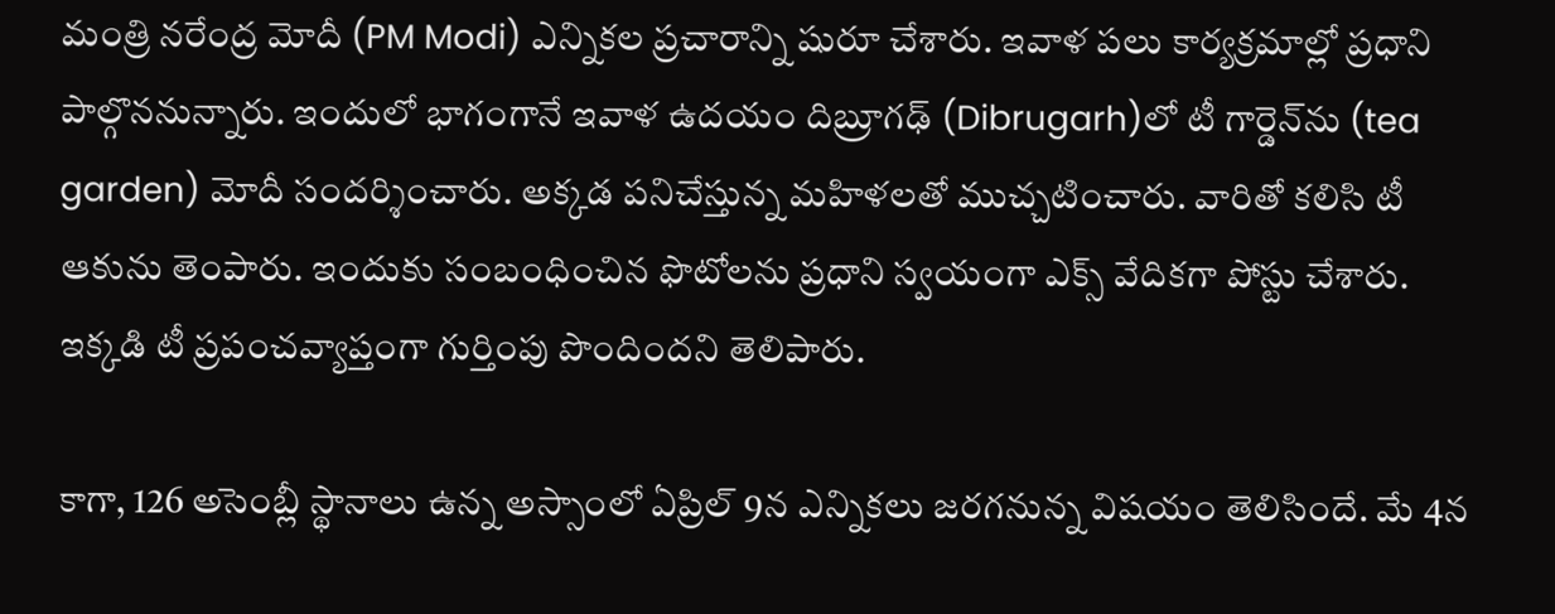మంత్రి న‌రేంద్ర మోదీ (PM Modi) ఎన్నిక‌ల ప్ర‌చారాన్ని షురూ చేశారు. ఇవాళ ప‌లు కార్య‌క్ర‌మాల్లో ప్ర‌ధాని పాల్గొన‌నున్నారు. ఇందులో భాగంగానే ఇవాళ ఉద‌యం దిబ్రూగ‌ఢ్ (Dibrugarh)లో టీ గార్డెన్‌ను (tea garden) మోదీ సంద‌ర్శించారు. అక్క‌డ ప‌నిచేస్తున్న మ‌హిళ‌ల‌తో ముచ్చ‌టించారు. వారితో క‌లిసి టీ ఆకును తెంపారు. ఇందుకు సంబంధించిన ఫొటోల‌ను ప్ర‌ధాని స్వ‌యంగా ఎక్స్ వేదిక‌గా పోస్టు చేశారు. ఇక్క‌డి టీ ప్ర‌పంచ‌వ్యాప్తంగా గుర్తింపు పొందింద‌ని తెలిపారు.

కాగా, 126 అసెంబ్లీ స్థానాలు ఉన్న అస్సాంలో ఏప్రిల్ 9న ఎన్నిక‌లు జ‌ర‌గ‌నున్న విష‌యం తెలిసిందే. మే 4న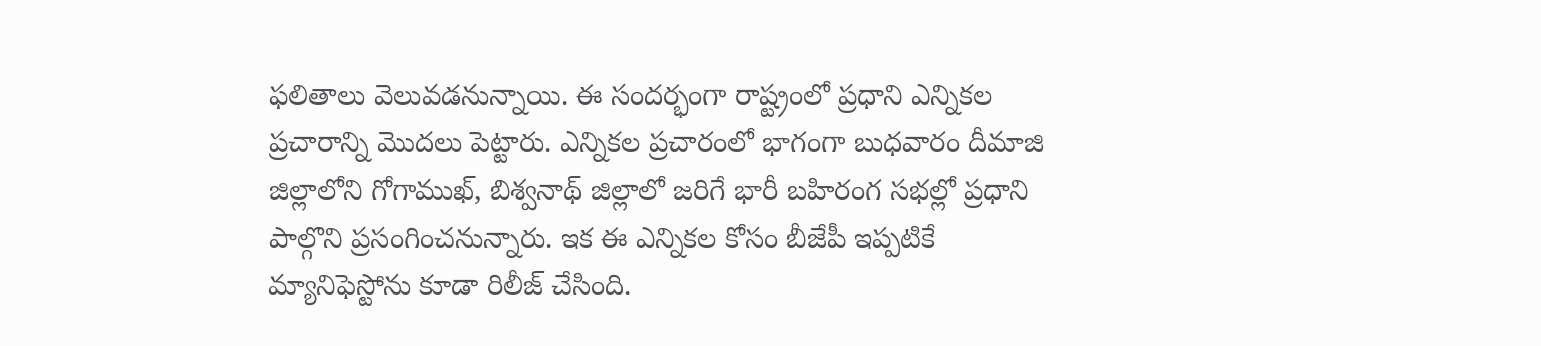ఫలితాలు వెలువడనున్నాయి. ఈ సంద‌ర్భంగా రాష్ట్రంలో ప్ర‌ధాని ఎన్నిక‌ల ప్ర‌చారాన్ని మొదలు పెట్టారు. ఎన్నిక‌ల ప్ర‌చారంలో భాగంగా బుధ‌వారం దీమాజి జిల్లాలోని గోగాముఖ్‌, బిశ్వ‌నాథ్ జిల్లాలో జ‌రిగే భారీ బ‌హిరంగ స‌భ‌ల్లో ప్ర‌ధాని పాల్గొని ప్ర‌సంగించ‌నున్నారు. ఇక ఈ ఎన్నిక‌ల కోసం బీజేపీ ఇప్ప‌టికే మ్యానిఫెస్టోను కూడా రిలీజ్ చేసింది.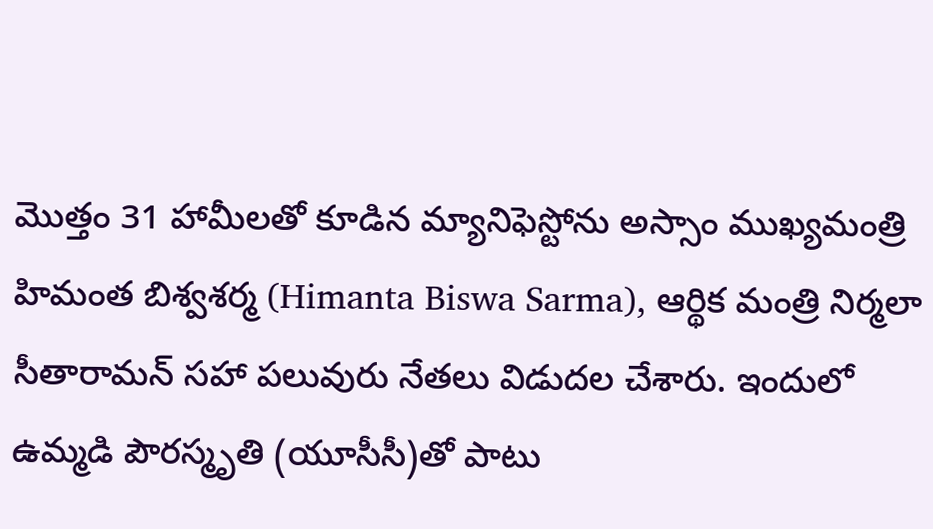మొత్తం 31 హామీలతో కూడిన మ్యానిఫెస్టోను అస్సాం ముఖ్యమంత్రి హిమంత బిశ్వశర్మ (Himanta Biswa Sarma), ఆర్థిక మంత్రి నిర్మలా సీతారామన్‌ సహా పలువురు నేతలు విడుదల చేశారు. ఇందులో ఉమ్మడి పౌరస్మృతి (యూసీసీ)తో పాటు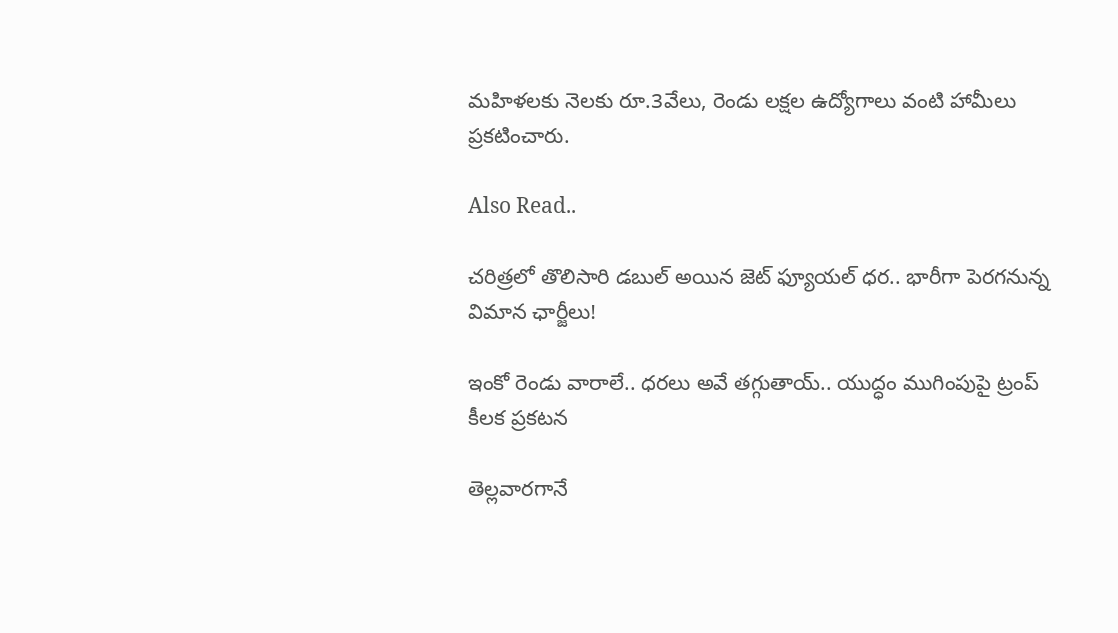మహిళలకు నెలకు రూ.3వేలు, రెండు ల‌క్ష‌ల ఉద్యోగాలు వంటి హామీలు ప్ర‌క‌టించారు.

Also Read..

చ‌రిత్ర‌లో తొలిసారి డ‌బుల్ అయిన జెట్ ఫ్యూయ‌ల్ ధ‌ర‌.. భారీగా పెరగనున్న విమాన ఛార్జీలు!

ఇంకో రెండు వారాలే.. ధ‌ర‌లు అవే త‌గ్గుతాయ్‌.. యుద్ధం ముగింపుపై ట్రంప్ కీల‌క ప్ర‌క‌ట‌న‌

తెల్ల‌వార‌గానే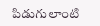పిడుగులాంటి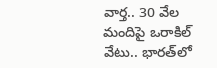వార్త‌.. 30 వేల మందిపై ఒరాకిల్ వేటు.. భార‌త్‌లో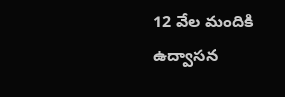12 వేల మందికి ఉద్వాస‌న‌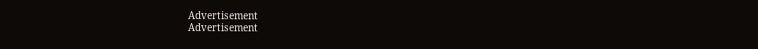Advertisement
Advertisement